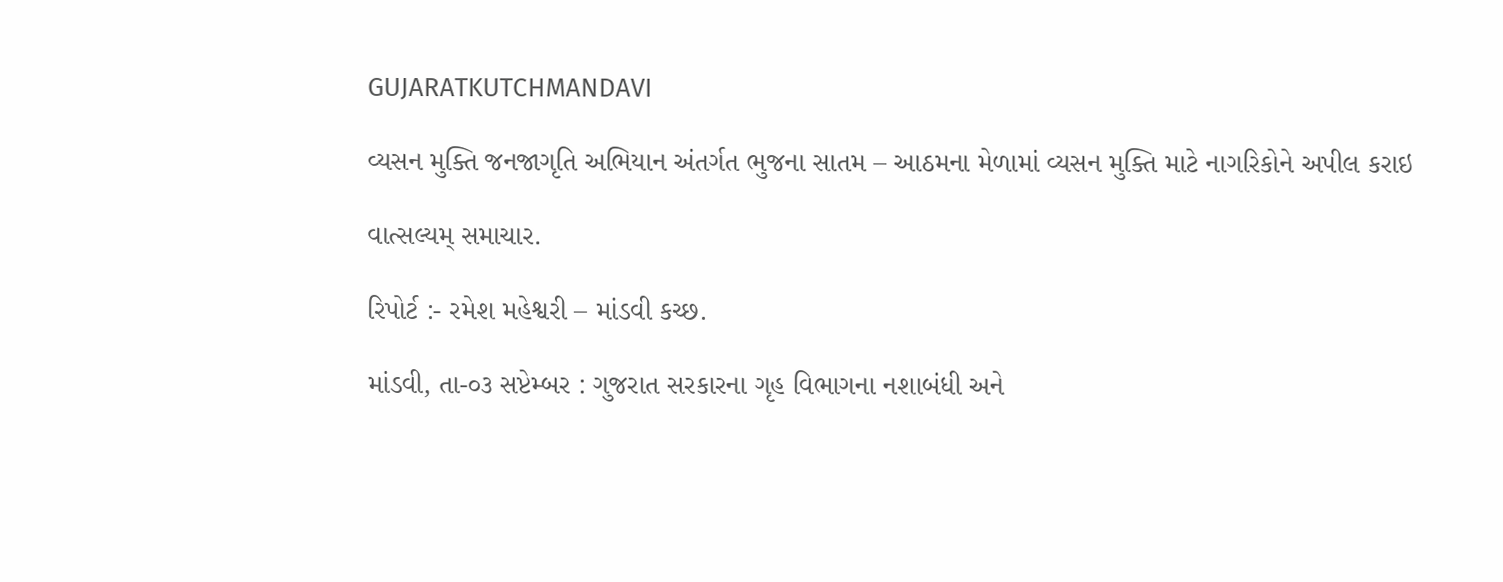GUJARATKUTCHMANDAVI

વ્યસન મુક્તિ જનજાગૃતિ અભિયાન અંતર્ગત ભુજના સાતમ – આઠમના મેળામાં વ્યસન મુક્તિ માટે નાગરિકોને અપીલ કરાઇ

વાત્સલ્યમ્ સમાચાર.

રિપોર્ટ :- રમેશ મહેશ્વરી – માંડવી કચ્છ.

માંડવી, તા-૦૩ સપ્ટેમ્બર : ગુજરાત સરકારના ગૃહ વિભાગના નશાબંધી અને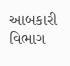આબકારી વિભાગ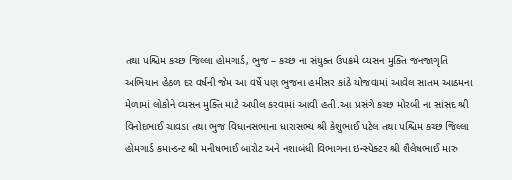તથા પશ્ચિમ કચ્છ જિલ્લા હોમગાર્ડ, ભુજ – કચ્છ ના સંયુક્ત ઉપક્રમે વ્યસન મુક્તિ જનજાગૃતિ અભિયાન હેઠળ દર વર્ષની જેમ આ વર્ષે પણ ભુજના હમીસર કાંઠે યોજવામાં આવેલ સાતમ આઠમના મેળામાં લોકોને વ્યસન મુક્તિ માટે અપીલ કરવામાં આવી હતી.આ પ્રસંગે કચ્છ મોરબી ના સાંસદ શ્રી વિનોદભાઈ ચાવડા તથા ભુજ વિધાનસભાના ધારાસભ્ય શ્રી કેશુભાઈ પટેલ તથા પશ્ચિમ કચ્છ જિલ્લા હોમગાર્ડ કમાન્ડન્ટ શ્રી મનીષભાઈ બારોટ અને નશાબંધી વિભાગના ઇન્સ્પેક્ટર શ્રી શૈલેષભાઈ મારુ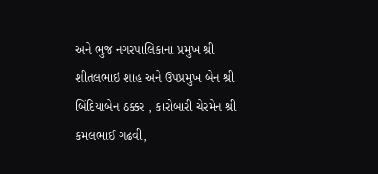અને ભુજ નગરપાલિકાના પ્રમુખ શ્રી શીતલભાઇ શાહ અને ઉપપ્રમુખ બેન શ્રી બિંદિયાબેન ઠક્કર , કારોબારી ચેરમેન શ્રી કમલભાઈ ગઢવી,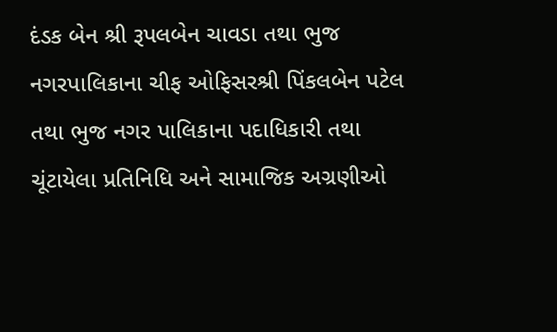દંડક બેન શ્રી રૂપલબેન ચાવડા તથા ભુજ નગરપાલિકાના ચીફ ઓફિસરશ્રી પિંકલબેન પટેલ તથા ભુજ નગર પાલિકાના પદાધિકારી તથા ચૂંટાયેલા પ્રતિનિધિ અને સામાજિક અગ્રણીઓ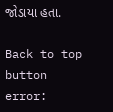જોડાયા હતા.

Back to top button
error: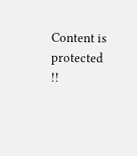Content is protected !!